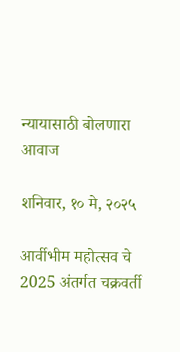न्यायासाठी बोलणारा आवाज

शनिवार, १० मे, २०२५

आर्वीभीम महोत्सव चे 2025 अंतर्गत चक्रवर्ती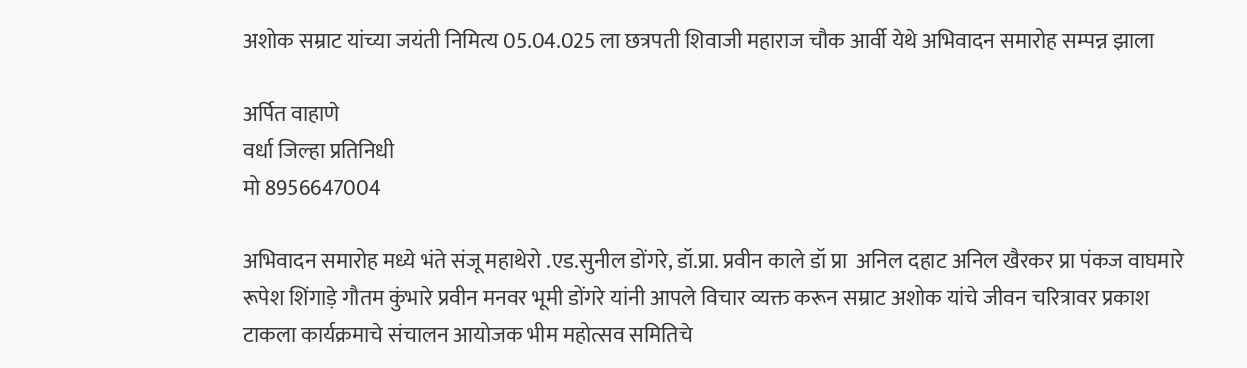अशोक सम्राट यांच्या जयंती निमित्य 05.04.025 ला छत्रपती शिवाजी महाराज चौक आर्वी येथे अभिवादन समारोह सम्पन्न झाला

अर्पित वाहाणे
वर्धा जिल्हा प्रतिनिधी
मो 8956647004

अभिवादन समारोह मध्ये भंते संजू महाथेरो .एड.सुनील डोंगरे, डॉ.प्रा. प्रवीन काले डॉ प्रा  अनिल दहाट अनिल खैरकर प्रा पंकज वाघमारे रूपेश शिंगाड़े गौतम कुंभारे प्रवीन मनवर भूमी डोंगरे यांनी आपले विचार व्यक्त करून सम्राट अशोक यांचे जीवन चरित्रावर प्रकाश टाकला कार्यक्रमाचे संचालन आयोजक भीम महोत्सव समितिचे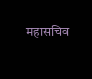महासचिव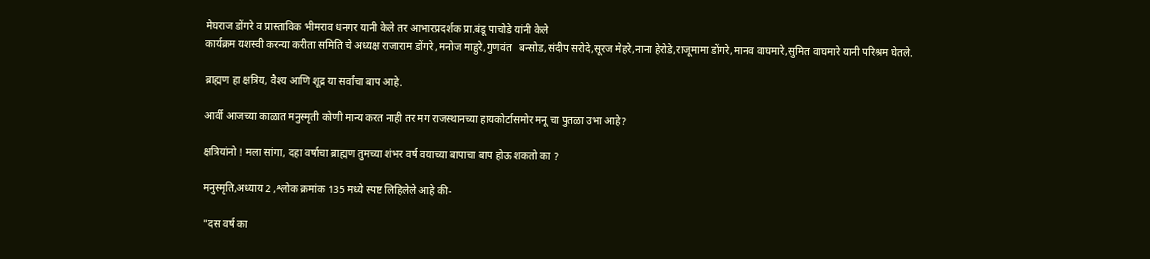मेघराज डोंगरे व प्रास्ताविक भीमराव धनगर यानी केले तर आभारप्रदर्शक प्रा.बंडू पाचोडे यांनी केले
कार्यक्रम यशस्वी करन्या करीता समिति चे अध्यक्ष राजाराम डोंगरे ,मनोज माहुरे,गुणवंत   बन्सोड,संदीप सरोदे,सूरज मेहरे,नाना हेरोडे,राजूमामा डोंगरे,मानव वाघमारे,सुमित वाघमारे यानी परिश्रम घेतले.

ब्राह्मण हा क्षत्रिय, वैश्य आणि शूद्र या सर्वांचा बाप आहे.

आर्वी आजच्या काळात मनुस्मृती कोणी मान्य करत नाही तर मग राजस्थानच्या हायकोर्टासमोर मनू चा पुतळा उभा आहे?

क्षत्रियांनो ! मला सांगा, दहा वर्षाचा ब्राह्मण तुमच्या शंभर वर्ष वयाच्या बापाचा बाप होऊ शकतो का ?

मनुस्मृति,अध्याय 2 ,श्लोक क्रमांक 135 मध्ये स्पष्ट लिहिलेले आहे की-

"दस वर्ष का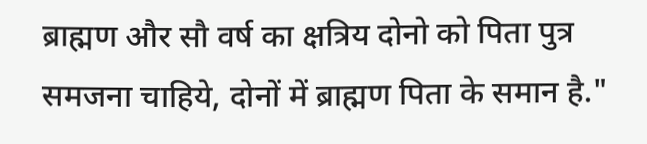ब्राह्मण और सौ वर्ष का क्षत्रिय दोनो को पिता पुत्र समजना चाहिये, दोनों में ब्राह्मण पिता के समान है."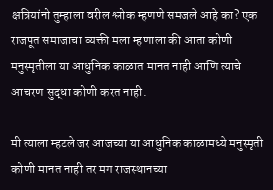क्षत्रियांनो तुम्हाला वरील श्लोक म्हणणे समजले आहे का? एक राजपूत समाजाचा व्यक्ती मला म्हणाला की आता कोणी मनुस्मृतीला या आधुनिक काळात मानत नाही आणि त्याचे आचरण सुद्धा कोणी करत नाही.

मी त्याला म्हटले जर आजच्या या आधुनिक काळामध्ये मनुस्मृती कोणी मानत नाही तर मग राजस्थानच्या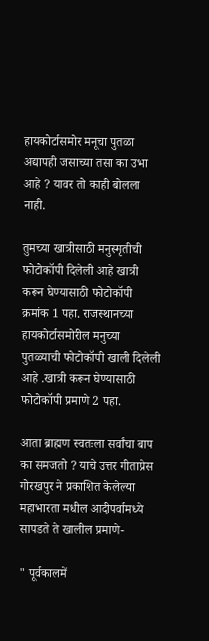हायकोर्टासमोर मनूचा पुतळा अद्यापही जसाच्या तसा का उभा आहे ? यावर तो काही बोलला नाही.

तुमच्या खात्रीसाठी मनुस्मृतीची फोटोकॉपी दिलेली आहे खात्री करून घेण्यासाठी फोटोकॉपी क्रमांक 1 पहा. राजस्थानच्या हायकोर्टासमोरील मनुच्या पुतळ्याची फोटोकॉपी खाली दिलेली आहे .खात्री करून घेण्यासाठी फोटोकॉपी प्रमाणे 2 पहा.

आता ब्राह्मण स्वतःला सर्वांचा बाप का समजतो ? याचे उत्तर गीताप्रेस गोरखपुर ने प्रकाशित केलेल्या महाभारता मधील आदीपर्वामध्ये सापडते ते खालील प्रमाणे-

" पूर्वकालमें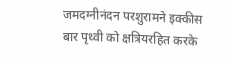जमदग्नीनंदन परशुरामने इक्कीस बार पृथ्वी को क्षत्रियरहित करके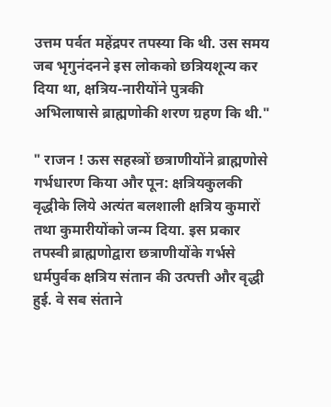उत्तम पर्वत महेंद्रपर तपस्या कि थी. उस समय जब भृगुनंदनने इस लोकको छत्रियशून्य कर दिया था, क्षत्रिय-नारीयोंने पुत्रकी अभिलाषासे ब्राह्मणोकी शरण ग्रहण कि थी."

" राजन ! ऊस सहस्त्रों छत्राणीयोंने ब्राह्मणोसे गर्भधारण किया और पून: क्षत्रियकुलकी वृद्धीके लिये अत्यंत बलशाली क्षत्रिय कुमारों तथा कुमारीयोंको जन्म दिया. इस प्रकार तपस्वी ब्राह्मणोद्वारा छत्राणीयोंके गर्भसे धर्मपुर्वक क्षत्रिय संतान की उत्पत्ती और वृद्धी हुई. वे सब संताने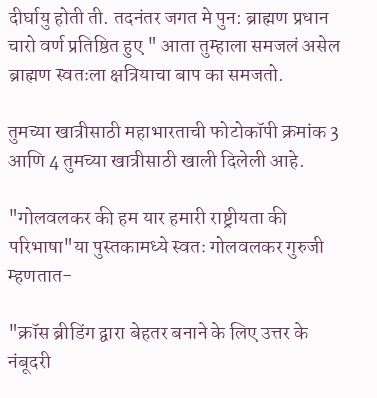दीर्घायु होती ती. तदनंतर जगत मे पुन: ब्राह्मण प्रधान चारो वर्ण प्रतिष्ठित हुए " आता तुम्हाला समजलं असेल ब्राह्मण स्वतःला क्षत्रियाचा बाप का समजतो.

तुमच्या खात्रीसाठी महाभारताची फोटोकॉपी क्रमांक 3 आणि 4 तुमच्या खात्रीसाठी खाली दिलेली आहे.

"गोलवलकर की हम यार हमारी राष्ट्रीयता की परिभाषा"या पुस्तकामध्ये स्वतः गोलवलकर गुरुजी म्हणतात-

"क्रॉस ब्रीडिंग द्वारा बेहतर बनाने के लिए उत्तर के नंबूदरी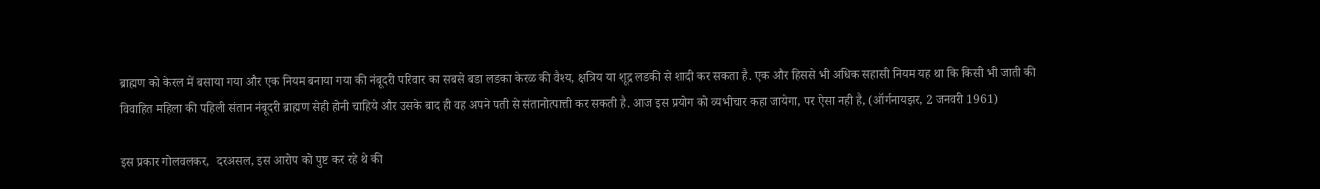ब्राह्मण को केरल में बसाया गया और एक नियम बनाया गया की नंबूदरी परिवार का सबसे बडा लडका केरळ की वैश्य, क्षत्रिय या शूद्र लडकी से शादी कर सकता है. एक और हिससे भी अधिक सहासी नियम यह था कि किसी भी जाती की विवाहित महिला की पहिली संतान नंबूदरी ब्राह्मण सेही होनी चाहिये और उसके बाद ही वह अपने पती से संतानोत्पात्ती कर सकती है. आज इस प्रयोग को व्यभीचार कहा जायेगा, पर ऐसा नही है, (ऑर्गनायझर, 2 जनवरी 1961)

इस प्रकार गोलवलकर,  दरअसल, इस आरोप को पुष्ट कर रहे थे की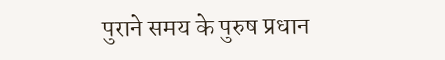पुराने समय के पुरुष प्रधान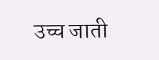उच्च जाती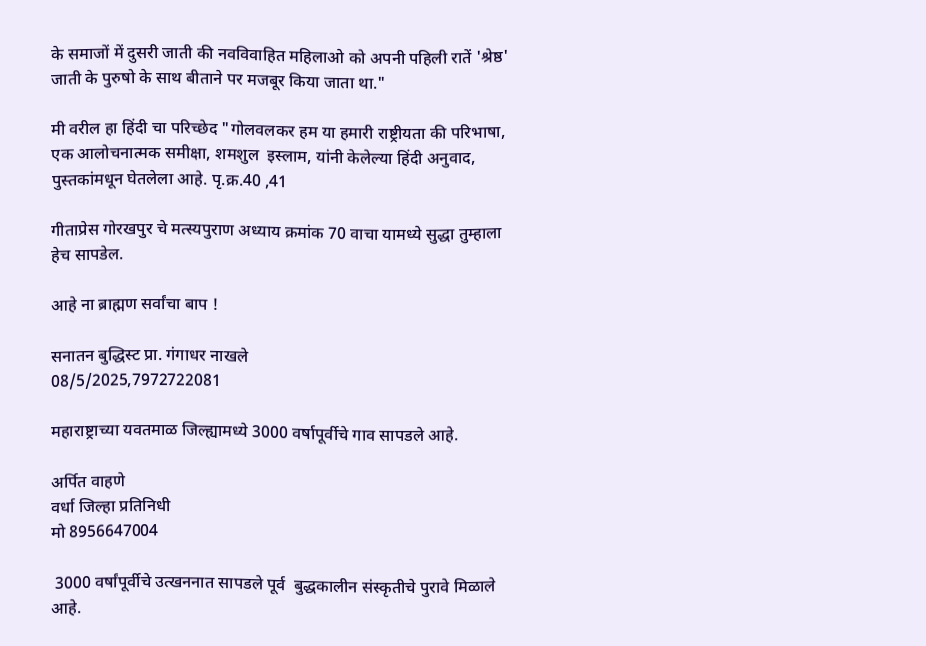के समाजों में दुसरी जाती की नवविवाहित महिलाओ को अपनी पहिली रातें 'श्रेष्ठ' जाती के पुरुषो के साथ बीताने पर मजबूर किया जाता था."

मी वरील हा हिंदी चा परिच्छेद "गोलवलकर हम या हमारी राष्ट्रीयता की परिभाषा, एक आलोचनात्मक समीक्षा, शमशुल  इस्लाम, यांनी केलेल्या हिंदी अनुवाद, पुस्तकांमधून घेतलेला आहे. पृ.क्र.40 ,41

गीताप्रेस गोरखपुर चे मत्स्यपुराण अध्याय क्रमांक 70 वाचा यामध्ये सुद्धा तुम्हाला हेच सापडेल.

आहे ना ब्राह्मण सर्वांचा बाप !

सनातन बुद्धिस्ट प्रा. गंगाधर नाखले
08/5/2025,7972722081

महाराष्ट्राच्या यवतमाळ जिल्ह्यामध्ये 3000 वर्षापूर्वीचे गाव सापडले आहे.

अर्पित वाहणे
वर्धा जिल्हा प्रतिनिधी
मो 8956647004

 3000 वर्षांपूर्वीचे उत्खननात सापडले पूर्व  बुद्धकालीन संस्कृतीचे पुरावे मिळाले आहे.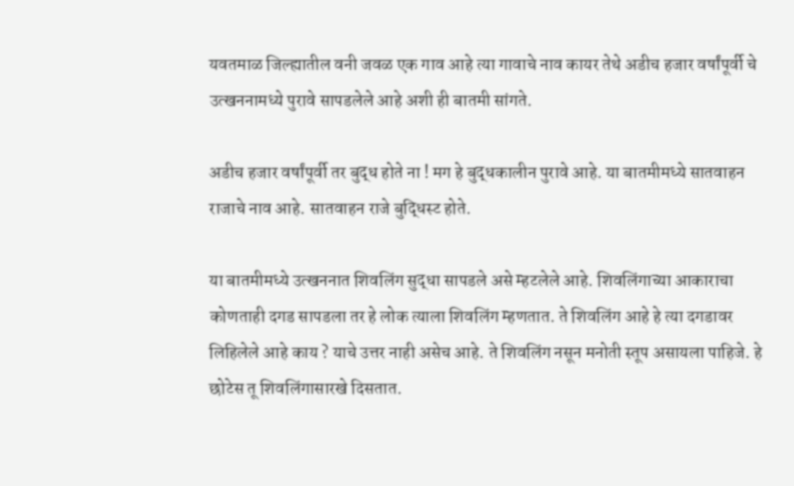यवतमाळ जिल्ह्यातील वनी जवळ एक गाव आहे त्या गावाचे नाव कायर तेथे अडीच हजार वर्षांपूर्वी चे उत्खननामध्ये पुरावे सापडलेले आहे अशी ही बातमी सांगते.

अडीच हजार वर्षांपूर्वी तर बुद्ध होते ना ! मग हे बुद्धकालीन पुरावे आहे. या बातमीमध्ये सातवाहन राजाचे नाव आहे. सातवाहन राजे बुद्धिस्ट होते.

या बातमीमध्ये उत्खननात शिवलिंग सुद्धा सापडले असे म्हटलेले आहे. शिवलिंगाच्या आकाराचा कोणताही दगड सापडला तर हे लोक त्याला शिवलिंग म्हणतात. ते शिवलिंग आहे हे त्या दगडावर लिहिलेले आहे काय ? याचे उत्तर नाही असेच आहे. ते शिवलिंग नसून मनोती स्तूप असायला पाहिजे. हे छोटेस तू शिवलिंगासारखे दिसतात.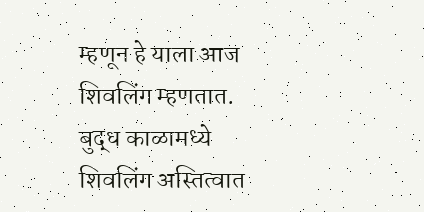म्हणून हे याला आज शिवलिंग म्हणतात. बुद्ध काळामध्ये शिवलिंग अस्तित्वात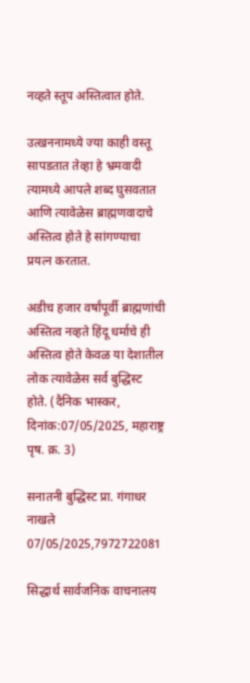नव्हते स्तूप अस्तित्वात होते.

उत्खननामध्ये ज्या काही वस्तू सापडतात तेव्हा हे भ्रमवादी त्यामध्ये आपले शब्द घुसवतात आणि त्यावेळेस ब्राह्मणवादाचे अस्तित्व होते हे सांगण्याचा प्रयत्न करतात.

अडीच हजार वर्षांपूर्वी ब्राह्मणांची अस्तित्व नव्हते हिंदू धर्माचे ही अस्तित्व होते केवळ या देशातील लोक त्यावेळेस सर्व बुद्धिस्ट होते. (दैनिक भास्कर, दिनांक:07/05/2025, महाराष्ट्र पृष. क्र. 3)

सनातनी बुद्धिस्ट प्रा. गंगाधर नाखले
07/05/2025,7972722081

सिद्धार्थ सार्वजनिक वाचनालय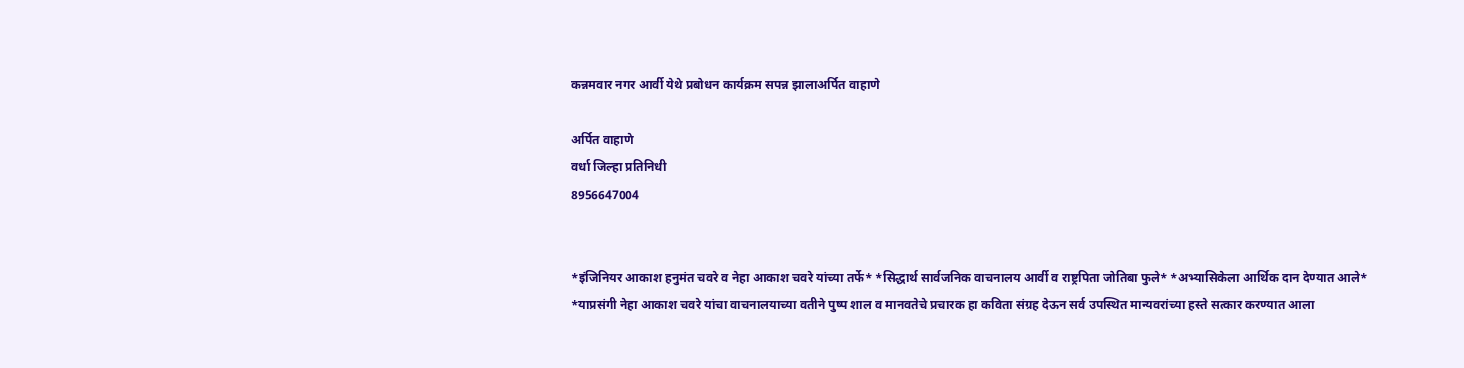कन्नमवार नगर आर्वी येथे प्रबोधन कार्यक्रम सपन्न झालाअर्पित वाहाणे

अर्पित वाहाणे
वर्धा जिल्हा प्रतिनिधी
8956647004


*इंजिनियर आकाश हनुमंत चवरे व नेहा आकाश चवरे यांच्या तर्फे* *सिद्धार्थ सार्वजनिक वाचनालय आर्वी व राष्ट्रपिता जोतिबा फुले* *अभ्यासिकेला आर्थिक दान देण्यात आले*
*याप्रसंगी नेहा आकाश चवरे यांचा वाचनालयाच्या वतीने पुष्प शाल व मानवतेचे प्रचारक हा कविता संग्रह देऊन सर्व उपस्थित मान्यवरांच्या हस्ते सत्कार करण्यात आला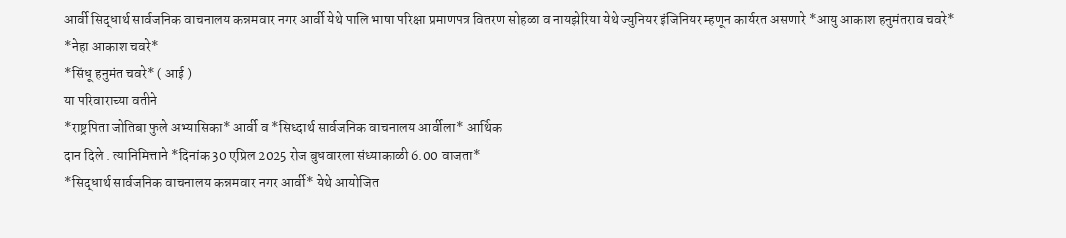आर्वी सिद्धार्थ सार्वजनिक वाचनालय कन्नमवार नगर आर्वी येथे पालि भाषा परिक्षा प्रमाणपत्र वितरण सोहळा व नायझेरिया येथे ज्युनियर इंजिनियर म्हणून कार्यरत असणारे *आयु आकाश हनुमंतराव चवरे*
*नेहा आकाश चवरे*
*सिंधू हनुमंत चवरे* ( आई )
या परिवाराच्या वतीने
*राष्ट्रपिता जोतिबा फुले अभ्यासिका* आर्वी व *सिध्दार्थ सार्वजनिक वाचनालय आर्वीला* आर्थिक
दान दिले . त्यानिमित्ताने *दिनांक 30 एप्रिल 2025 रोज बुधवारला संध्याकाळी 6.00 वाजता*
*सिद्धार्थ सार्वजनिक वाचनालय कन्नमवार नगर आर्वी* येथे आयोजित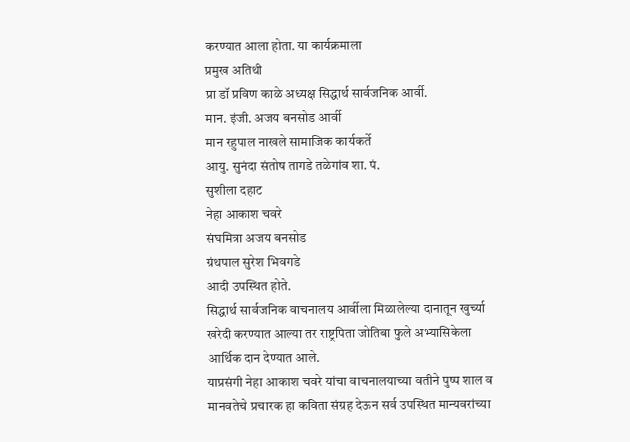करण्यात आला होता. या कार्यक्रमाला
प्रमुख अतिथी
प्रा डॉ प्रविण काळे अध्यक्ष सिद्धार्थ सार्वजनिक आर्वी.
मान. इंजी. अजय बनसोड आर्वी
मान रहुपाल नाखले सामाजिक कार्यकर्ते
आयु. सुनंदा संतोष तागडे तळेगांव शा. पं.
सुशीला दहाट
नेहा आकाश चवरे
संघमित्रा अजय बनसोड
ग्रंथपाल सुरेश भिवगडे
आदी उपस्थित होते.
सिद्धार्थ सार्वजनिक वाचनालय आर्वीला मिळालेल्या दानातून खुर्च्या खरेदी करण्यात आल्या तर राष्ट्रपिता जोतिबा फुले अभ्यासिकेला आर्थिक दान देण्यात आले.
याप्रसंगी नेहा आकाश चवरे यांचा वाचनालयाच्या वतीने पुष्प शाल व मानवतेचे प्रचारक हा कविता संग्रह देऊन सर्व उपस्थित मान्यवरांच्या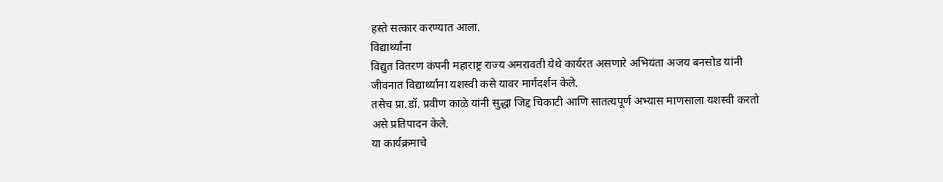हस्ते सत्कार करण्यात आला.
विद्यार्थ्यांना
विद्युत वितरण कंपनी महाराष्ट्र राज्य अमरावती येथे कार्यरत असणारे अभियंता अजय बनसोड यांनी जीवनात विद्यार्थ्यांना यशस्वी कसे यावर मार्गदर्शन केले.
तसेच प्रा.डॉ. प्रवीण काळे यांनी सुद्धा जिद्द चिकाटी आणि सातत्यपूर्ण अभ्यास माणसाला यशस्वी करतो असे प्रतिपादन केले.
या कार्यक्रमाचे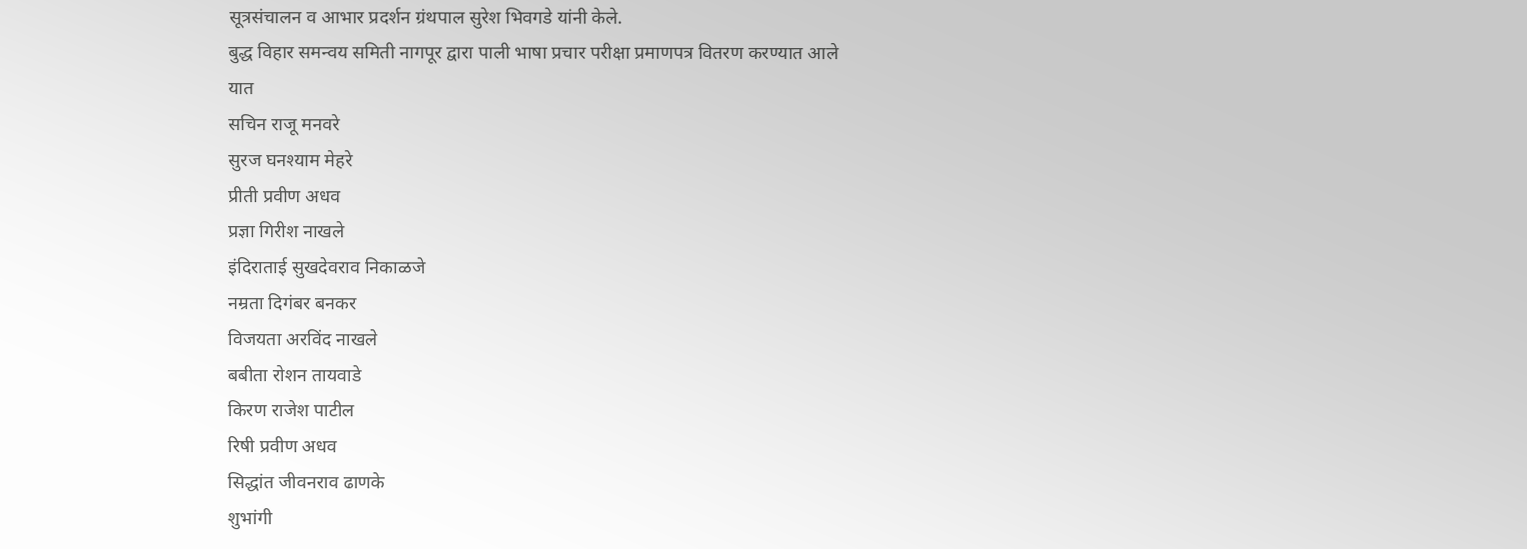सूत्रसंचालन व आभार प्रदर्शन ग्रंथपाल सुरेश भिवगडे यांनी केले.
बुद्ध विहार समन्वय समिती नागपूर द्वारा पाली भाषा प्रचार परीक्षा प्रमाणपत्र वितरण करण्यात आले
यात
सचिन राजू मनवरे
सुरज घनश्याम मेहरे
प्रीती प्रवीण अधव
प्रज्ञा गिरीश नाखले
इंदिराताई सुखदेवराव निकाळजे
नम्रता दिगंबर बनकर
विजयता अरविंद नाखले
बबीता रोशन तायवाडे
किरण राजेश पाटील
रिषी प्रवीण अधव
सिद्धांत जीवनराव ढाणके
शुभांगी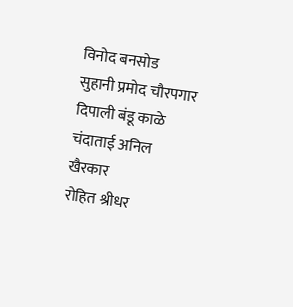विनोद बनसोड
सुहानी प्रमोद चौरपगार
दिपाली बंडू काळे
चंदाताई अनिल खैरकार
रोहित श्रीधर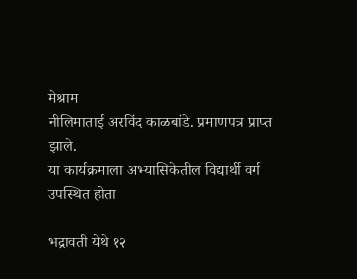मेश्राम
नीलिमाताई अरविंद काळबांडे. प्रमाणपत्र प्राप्त झाले.
या कार्यक्रमाला अभ्यासिकेतील विद्यार्थी वर्ग उपस्थित होता

भद्रावती येथे १२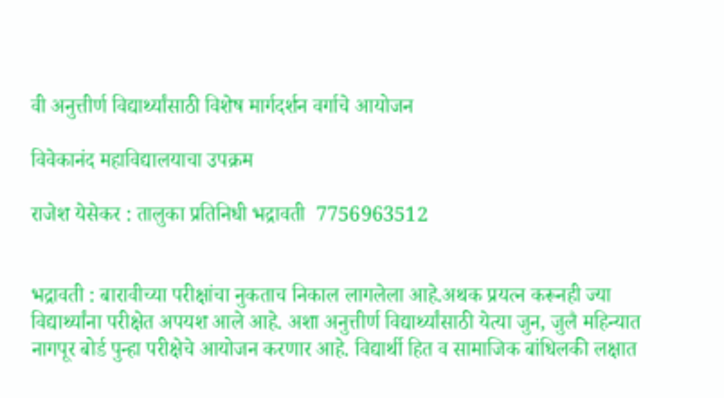वी अनुत्तीर्ण विद्यार्थ्यांसाठी विशेष मार्गदर्शन वर्गाचे आयोजन

विवेकानंद महाविद्यालयाचा उपक्रम

राजेश येसेकर : तालुका प्रतिनिधी भद्रावती  7756963512


भद्रावती : बारावीच्या परीक्षांचा नुकताच निकाल लागलेला आहे.अथक प्रयत्न करूनही ज्या विद्यार्थ्यांना परीक्षेत अपयश आले आहे. अशा अनुत्तीर्ण विद्यार्थ्यांसाठी येत्या जुन, जुलै महिन्यात नागपूर बोर्ड पुन्हा परीक्षेचे आयोजन करणार आहे. विद्यार्थी हित व सामाजिक बांधिलकी लक्षात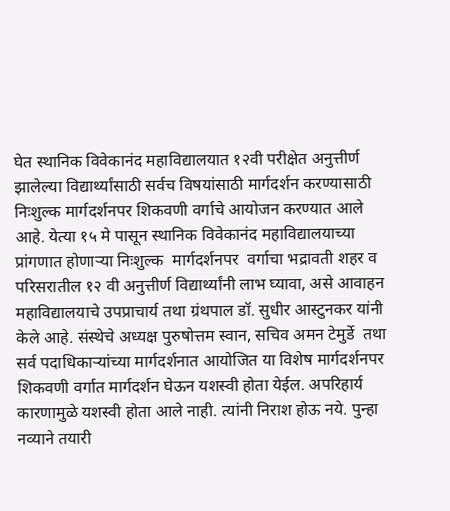घेत स्थानिक विवेकानंद महाविद्यालयात १२वी परीक्षेत अनुत्तीर्ण झालेल्या विद्यार्थ्यांसाठी सर्वच विषयांसाठी मार्गदर्शन करण्यासाठी निःशुल्क मार्गदर्शनपर शिकवणी वर्गाचे आयोजन करण्यात आले आहे. येत्या १५ मे पासून स्थानिक विवेकानंद महाविद्यालयाच्या प्रांगणात होणाऱ्या निःशुल्क  मार्गदर्शनपर  वर्गाचा भद्रावती शहर व परिसरातील १२ वी अनुत्तीर्ण विद्यार्थ्यांनी लाभ घ्यावा, असे आवाहन महाविद्यालयाचे उपप्राचार्य तथा ग्रंथपाल डॉ. सुधीर आस्टुनकर यांनी केले आहे. संस्थेचे अध्यक्ष पुरुषोत्तम स्वान, सचिव अमन टेमुर्डे  तथा सर्व पदाधिकाऱ्यांच्या मार्गदर्शनात आयोजित या विशेष मार्गदर्शनपर शिकवणी वर्गात मार्गदर्शन घेऊन यशस्वी होता येईल. अपरिहार्य कारणामुळे यशस्वी होता आले नाही. त्यांनी निराश होऊ नये. पुन्हा नव्याने तयारी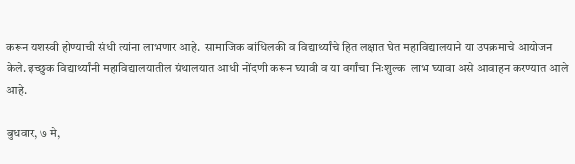करून यशस्वी होण्याची संधी त्यांना लाभणार आहे.  सामाजिक बांधिलकी व विद्यार्थ्यांचे हित लक्षात घेत महाविद्यालयाने या उपक्रमाचे आयोजन केले. इच्छुक विद्यार्थ्यांनी महाविद्यालयातील ग्रंथालयात आधी नोंदणी करून घ्यावी व या वर्गांचा निःशुल्क  लाभ घ्यावा असे आवाहन करण्यात आले आहे.

बुधवार, ७ मे,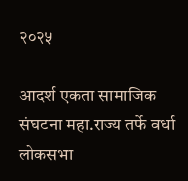२०२५

आदर्श एकता सामाजिक संघटना महा.राज्य तर्फे वर्धा लोकसभा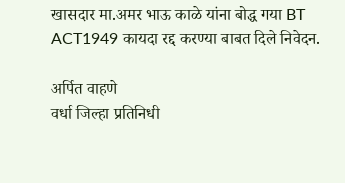खासदार मा.अमर भाऊ काळे यांना बोद्ध गया BT ACT1949 कायदा रद्द करण्या बाबत दिले निवेदन.

अर्पित वाहणे
वर्धा जिल्हा प्रतिनिधी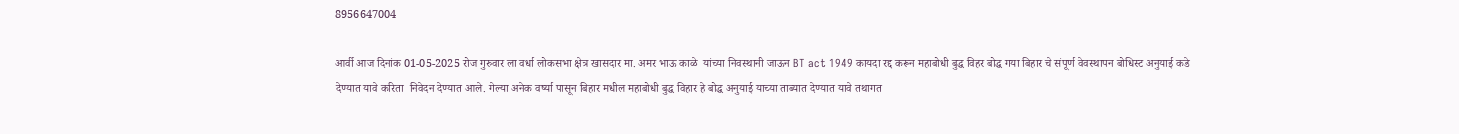8956647004

आर्वी आज दिनांक 01-05-2025 रोज गुरुवार ला वर्धा लोकसभा क्षेत्र खासदार मा. अमर भाऊ काळे  यांच्या निवस्थानी जाऊन BT act 1949 कायदा रद्द करून महाबोधी बुद्ध विहर बोद्ध गया बिहार चे संपूर्ण वेवस्थापन बोधिस्ट अनुयाई कडे देण्यात यावे करिता  निवेदन देण्यात आले. गेल्या अनेक वर्ष्या पासून बिहार मधील महाबोधी बुद्ध विहार हे बोद्ध अनुयाई याच्या ताब्यात देण्यात यावे तथागत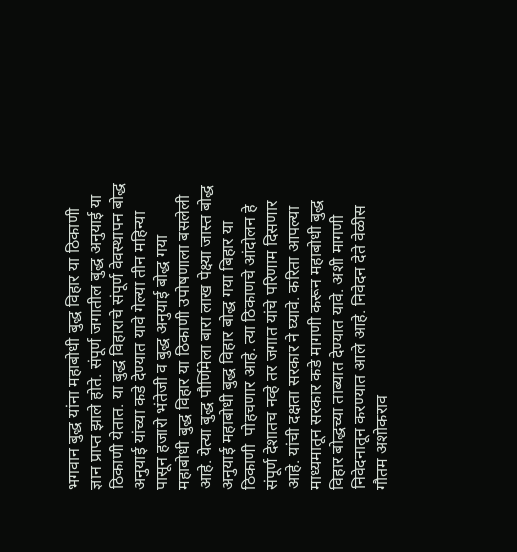भगवान बुद्ध यांना महाबोधी बुद्ध विहार या ठिकाणी ज्ञान प्राप्त झाले होते. संपूर्ण जगातील बुद्ध अनुयाई या ठिकाणी येतात. या बुद्ध विहाराचे संपूर्ण वेवस्थापन बोद्ध अनुयाई यांच्या कडे देण्यात यावे गेल्या तीन महिन्या पासून हजारो भंतेजी व बुद्ध अनुयाई बोद्ध गया महाबोधी बुद्ध विहार या ठिकाणी उपोषणाला बसलेली आहे. येत्या बुद्ध पौर्णिमेला बारा लाख पेक्ष्या जास्त बोद्ध अनुयाई महाबोधी बुद्ध विहार बोद्ध गया बिहार या ठिकाणी  पोहचणार आहे. त्या ठिकाणचे आंदोलन हे संपूर्ण देशातच नव्हे तर जगात यांचे परिणाम दिसणार आहे. यांची दक्षता सरकार ने घ्यावे. करिता आपल्या माध्यमातून सरकार कडे मागणी करून महाबोधी बुद्ध विहार बोद्धच्या ताब्यात देण्यात यावे. अशी मागणी निवेदनातून करण्यात आले आहे. निवेदन देते वेळीस गौतम अशोकराव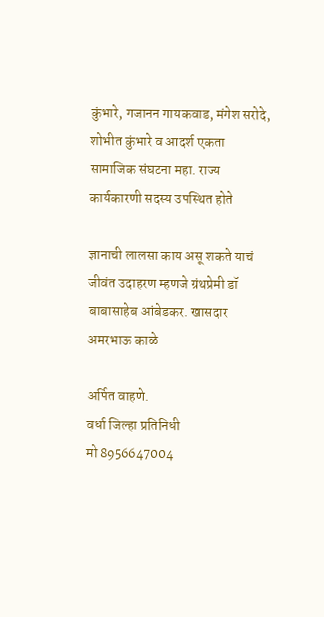कुंभारे, गजानन गायकवाड, मंगेश सरोदे, शोभीत कुंभारे व आदर्श एकता सामाजिक संघटना महा. राज्य कार्यकारणी सदस्य उपस्थित होते

ज्ञानाची लालसा काय असू शकते याचं जीवंत उदाहरण म्हणजे ग्रंथप्रेमी डॉ बाबासाहेब आंबेडकर. खासदार अमरभाऊ काळे

अर्पित वाहणे.
वर्धा जिल्हा प्रतिनिधी
मो 8956647004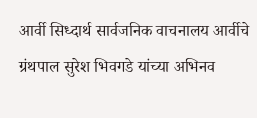आर्वी सिध्दार्थ सार्वजनिक वाचनालय आर्वीचे ग्रंथपाल सुरेश भिवगडे यांच्या अभिनव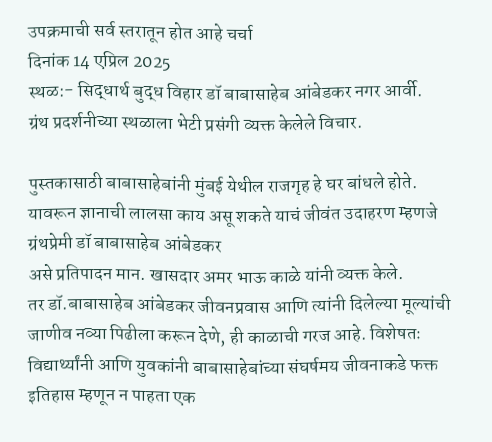उपक्रमाची सर्व स्तरातून होत आहे चर्चा
दिनांक 14 एप्रिल 2025
स्थळ:- सिद्धार्थ बुद्ध विहार डॉ बाबासाहेब आंबेडकर नगर आर्वी.
ग्रंथ प्रदर्शनीच्या स्थळाला भेटी प्रसंगी व्यक्त केलेले विचार.

पुस्तकासाठी बाबासाहेबांनी मुंबई येथील राजगृह हे घर बांधले होते. यावरून ज्ञानाची लालसा काय असू शकते याचं जीवंत उदाहरण म्हणजे ग्रंथप्रेमी डॉ बाबासाहेब आंबेडकर
असे प्रतिपादन मान. खासदार अमर भाऊ काळे यांनी व्यक्त केले.
तर डॉ.बाबासाहेब आंबेडकर जीवनप्रवास आणि त्यांनी दिलेल्या मूल्यांची जाणीव नव्या पिढीला करून देणे, ही काळाची गरज आहे. विशेषतः विद्यार्थ्यांनी आणि युवकांनी बाबासाहेबांच्या संघर्षमय जीवनाकडे फक्त इतिहास म्हणून न पाहता एक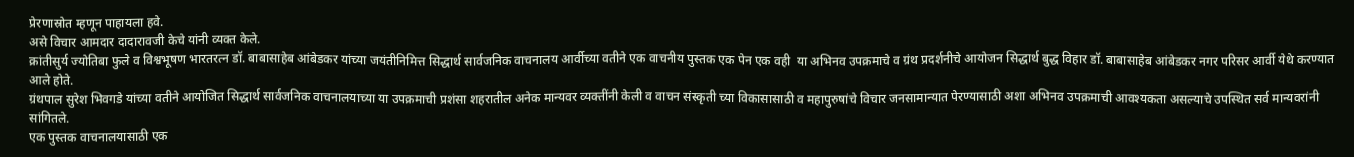प्रेरणास्रोत म्हणून पाहायला हवे.
असे विचार आमदार दादारावजी केचे यांनी व्यक्त केले.
क्रांतीसुर्य ज्योतिबा फुले व विश्वभूषण भारतरत्न डॉ. बाबासाहेब आंबेडकर यांच्या जयंतीनिमित्त सिद्धार्थ सार्वजनिक वाचनालय आर्वीच्या वतीने एक वाचनीय पुस्तक एक पेन एक वही  या अभिनव उपक्रमाचे व ग्रंथ प्रदर्शनीचे आयोजन सिद्धार्थ बुद्ध विहार डॉ. बाबासाहेब आंबेडकर नगर परिसर आर्वी येथे करण्यात आले होते.
ग्रंथपाल सुरेश भिवगडे यांच्या वतीने आयोजित सिद्धार्थ सार्वजनिक वाचनालयाच्या या उपक्रमाची प्रशंसा शहरातील अनेक मान्यवर व्यक्तींनी केली व वाचन संस्कृती च्या विकासासाठी व महापुरुषांचे विचार जनसामान्यात पेरण्यासाठी अशा अभिनव उपक्रमाची आवश्यकता असल्याचे उपस्थित सर्व मान्यवरांनी सांगितले.
एक पुस्तक वाचनालयासाठी एक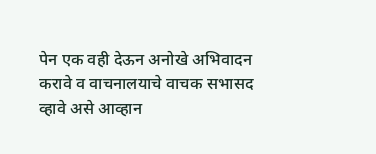पेन एक वही देऊन अनोखे अभिवादन करावे व वाचनालयाचे वाचक सभासद व्हावे असे आव्हान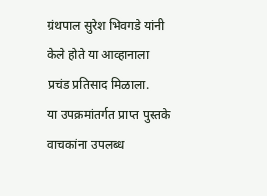ग्रंथपाल सुरेश भिवगडे यांनी केले होते या आव्हानाला प्रचंड प्रतिसाद मिळाला.
या उपक्रमांतर्गत प्राप्त पुस्तके वाचकांना उपलब्ध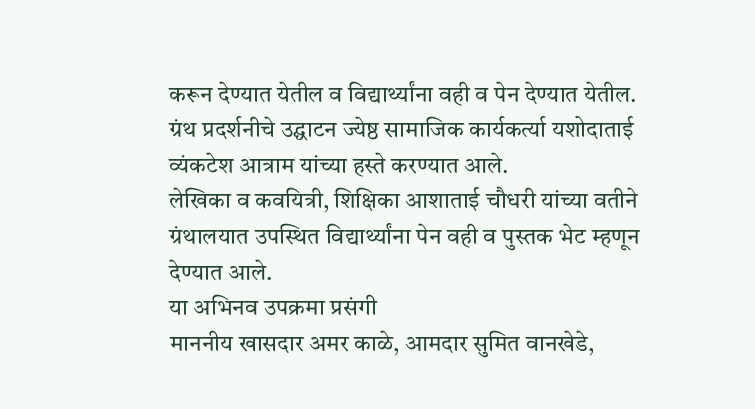करून देण्यात येतील व विद्यार्थ्यांना वही व पेन देण्यात येतील.
ग्रंथ प्रदर्शनीचे उद्घाटन ज्येष्ठ सामाजिक कार्यकर्त्या यशोदाताई व्यंकटेश आत्राम यांच्या हस्ते करण्यात आले.
लेखिका व कवयित्री, शिक्षिका आशाताई चौधरी यांच्या वतीने ग्रंथालयात उपस्थित विद्यार्थ्यांना पेन वही व पुस्तक भेट म्हणून देण्यात आले.
या अभिनव उपक्रमा प्रसंगी
माननीय खासदार अमर काळे, आमदार सुमित वानखेडे,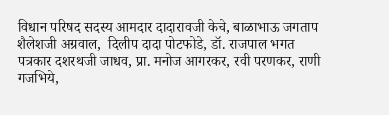विधान परिषद सदस्य आमदार दादारावजी केचे, बाळाभाऊ जगताप शैलेशजी अग्रवाल,  दिलीप दादा पोटफोडे, डॉ. राजपाल भगत पत्रकार दशरथजी जाधव, प्रा. मनोज आगरकर, रवी परणकर, राणी गजभिये,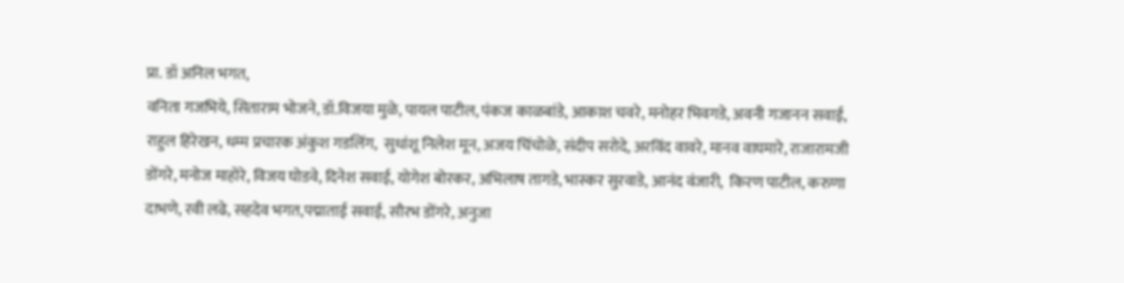प्रा. डॉ अनिल भगत,
वनिता गजभिये, सिताराम भोजने, डॉ.विजया मुळे, पायल पाटील, पंकज काळबांडे, आकाश चवरे, मनोहर भिवगडे, अवनी गजानन सवाई, राहुल हिरेखन, धम्म प्रचारक अंकुश गडलिंग,  सुधांशू निलेश मून, अजय चिंचोळे, संदीप सरोदे, अरविंद वावरे, मानव वाघमारे, राजारामजी डोंगरे, मनोज माहोरे, विजय घोडवे, दिनेश सवाई, योगेश बोरकर, अभिलाष तागडे, भास्कर सुरवाडे, आनंद वंजारी,  किरण पाटील, करुणा दाभणे, रवी लढे, सहदेव भगत,पद्माताई सवाई, सौरभ डोंगरे, अनुजा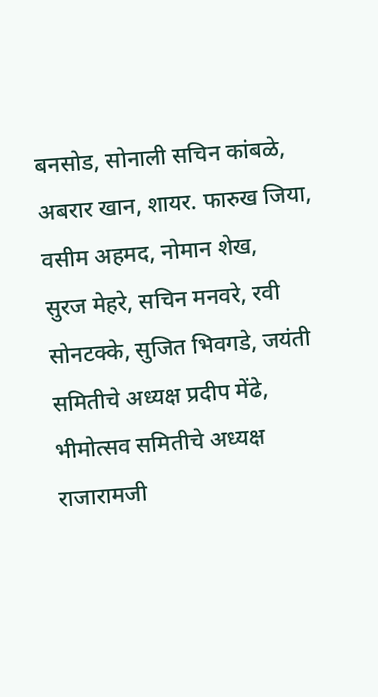बनसोड, सोनाली सचिन कांबळे, अबरार खान, शायर. फारुख जिया, वसीम अहमद, नोमान शेख,
सुरज मेहरे, सचिन मनवरे, रवी सोनटक्के, सुजित भिवगडे, जयंती समितीचे अध्यक्ष प्रदीप मेंढे, भीमोत्सव समितीचे अध्यक्ष राजारामजी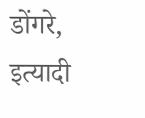डोंगरे,
इत्यादी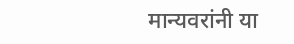मान्यवरांनी या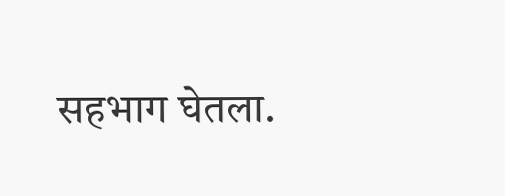सहभाग घेतला.